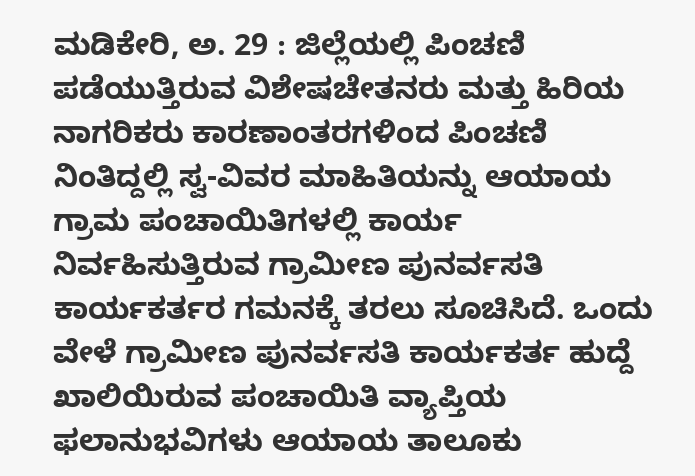ಮಡಿಕೇರಿ, ಅ. 29 : ಜಿಲ್ಲೆಯಲ್ಲಿ ಪಿಂಚಣಿ ಪಡೆಯುತ್ತಿರುವ ವಿಶೇಷಚೇತನರು ಮತ್ತು ಹಿರಿಯ ನಾಗರಿಕರು ಕಾರಣಾಂತರಗಳಿಂದ ಪಿಂಚಣಿ ನಿಂತಿದ್ದಲ್ಲಿ ಸ್ವ-ವಿವರ ಮಾಹಿತಿಯನ್ನು ಆಯಾಯ ಗ್ರಾಮ ಪಂಚಾಯಿತಿಗಳಲ್ಲಿ ಕಾರ್ಯ ನಿರ್ವಹಿಸುತ್ತಿರುವ ಗ್ರಾಮೀಣ ಪುನರ್ವಸತಿ ಕಾರ್ಯಕರ್ತರ ಗಮನಕ್ಕೆ ತರಲು ಸೂಚಿಸಿದೆ. ಒಂದು ವೇಳೆ ಗ್ರಾಮೀಣ ಪುನರ್ವಸತಿ ಕಾರ್ಯಕರ್ತ ಹುದ್ದೆ ಖಾಲಿಯಿರುವ ಪಂಚಾಯಿತಿ ವ್ಯಾಪ್ತಿಯ ಫಲಾನುಭವಿಗಳು ಆಯಾಯ ತಾಲೂಕು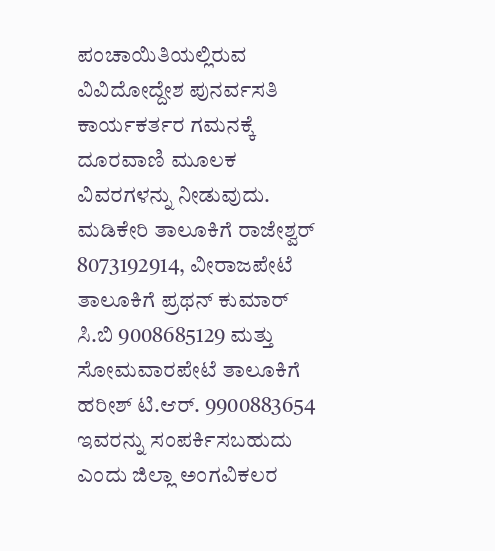ಪಂಚಾಯಿತಿಯಲ್ಲಿರುವ ವಿವಿದೋದ್ದೇಶ ಪುನರ್ವಸತಿ ಕಾರ್ಯಕರ್ತರ ಗಮನಕ್ಕೆ ದೂರವಾಣಿ ಮೂಲಕ ವಿವರಗಳನ್ನು ನೀಡುವುದು.
ಮಡಿಕೇರಿ ತಾಲೂಕಿಗೆ ರಾಜೇಶ್ವರ್ 8073192914, ವೀರಾಜಪೇಟೆ ತಾಲೂಕಿಗೆ ಪ್ರಥನ್ ಕುಮಾರ್ ಸಿ.ಬಿ 9008685129 ಮತ್ತು ಸೋಮವಾರಪೇಟೆ ತಾಲೂಕಿಗೆ ಹರೀಶ್ ಟಿ.ಆರ್. 9900883654 ಇವರನ್ನು ಸಂಪರ್ಕಿಸಬಹುದು ಎಂದು ಜಿಲ್ಲಾ ಅಂಗವಿಕಲರ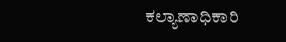ಕಲ್ಯಾಣಾಧಿಕಾರಿ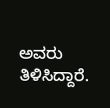ಅವರು ತಿಳಿಸಿದ್ದಾರೆ.